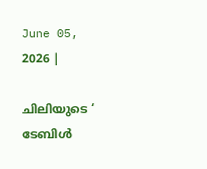June 05, 2026 |

ചിലിയുടെ ‘ ടേബിൾ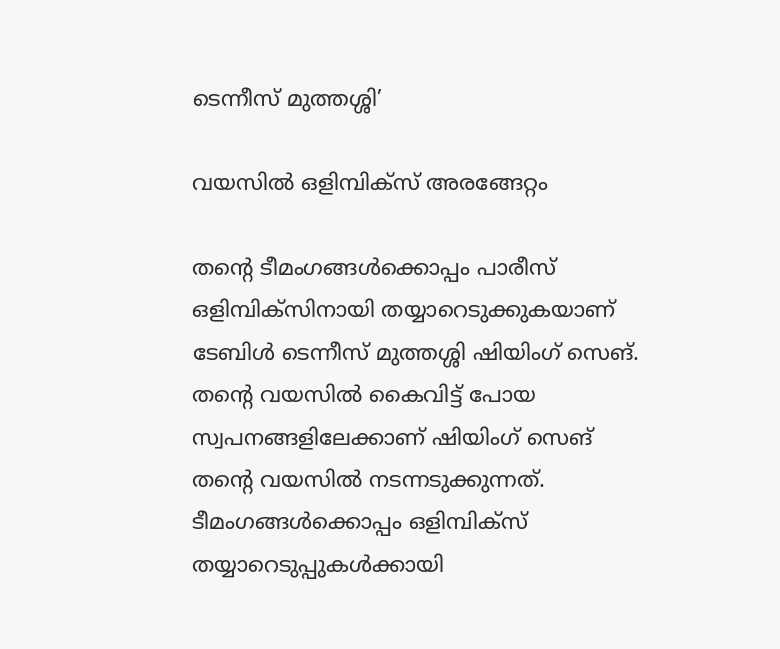ടെന്നീസ് മുത്തശ്ശി’

വയസിൽ ഒളിമ്പിക്സ് അരങ്ങേറ്റം

തൻ്റെ ടീമംഗങ്ങൾക്കൊപ്പം പാരീസ് ഒളിമ്പിക്സിനായി തയ്യാറെടുക്കുകയാണ് ടേബിൾ ടെന്നീസ് മുത്തശ്ശി ഷിയിംഗ് സെങ്. തന്റെ വയസിൽ കൈവിട്ട് പോയ സ്വപനങ്ങളിലേക്കാണ് ഷിയിംഗ് സെങ് തന്റെ വയസിൽ നടന്നടുക്കുന്നത്. ടീമംഗങ്ങൾക്കൊപ്പം ഒളിമ്പിക്സ് തയ്യാറെടുപ്പുകൾക്കായി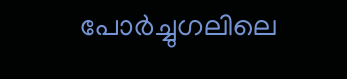പോർച്ചുഗലിലെ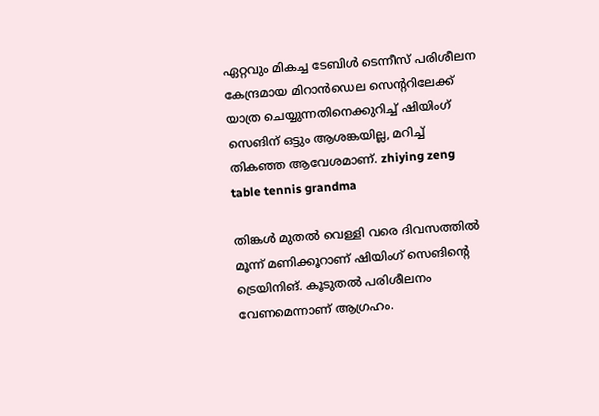ഏറ്റവും മികച്ച ടേബിൾ ടെന്നീസ് പരിശീലന കേന്ദ്രമായ മിറാൻഡെല സെൻ്ററിലേക്ക് യാത്ര ചെയ്യുന്നതിനെക്കുറിച്ച് ഷിയിംഗ് സെങിന് ഒട്ടും ആശങ്കയില്ല, മറിച്ച് തികഞ്ഞ ആവേശമാണ്. zhiying zeng table tennis grandma

തിങ്കൾ മുതൽ വെള്ളി വരെ ദിവസത്തിൽ മൂന്ന് മണിക്കൂറാണ് ഷിയിംഗ് സെങിന്റെ ട്രെയിനിങ്. കൂടുതൽ പരിശീലനം വേണമെന്നാണ് ആഗ്രഹം.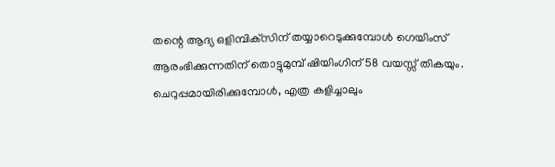തന്റെ ആദ്യ ഒളിമ്പിക്‌സിന് തയ്യാറെടുക്കുമ്പോൾ ഗെയിംസ് ആരംഭിക്കുന്നതിന് തൊട്ടുമുമ്പ് ഷിയിംഗിന് 58 വയസ്സ് തികയും. ചെറുപ്പമായിരിക്കുമ്പോൾ, എത്ര കളിച്ചാലും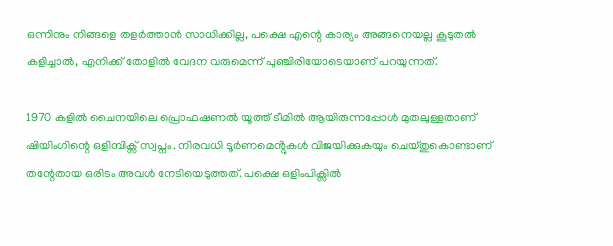ഒന്നിനും നിങ്ങളെ തളർത്താൻ സാധിക്കില്ല, പക്ഷെ എന്റെ കാര്യം അങ്ങനെയല്ല കൂടുതൽ കളിച്ചാൽ, എനിക്ക് തോളിൽ വേദന വരുമെന്ന് പുഞ്ചിരിയോടെയാണ് പറയുന്നത്.

1970 കളിൽ ചൈനയിലെ പ്രൊഫഷണൽ യൂത്ത് ടീമിൽ ആയിരുന്നപ്പോൾ മുതലുള്ളതാണ് ഷിയിംഗിന്റെ ഒളിമ്പിക്സ് സ്വപ്നം. നിരവധി ടൂർണമെൻ്റുകൾ വിജയിക്കുകയും ചെയ്തുകൊണ്ടാണ് തന്റേതായ ഒരിടം അവൾ നേടിയെടുത്തത്. പക്ഷെ ഒളിംപിക്സിൽ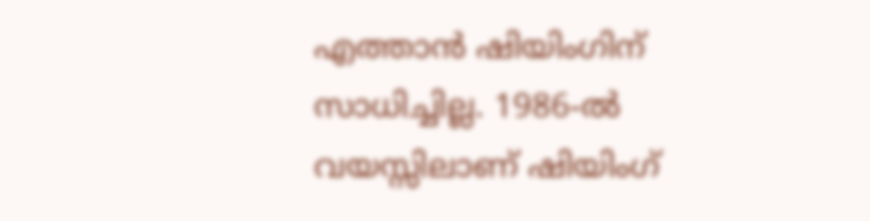എത്താൻ ഷിയിംഗിന് സാധിച്ചില്ല. 1986-ൽ വയസ്സിലാണ് ഷിയിംഗ്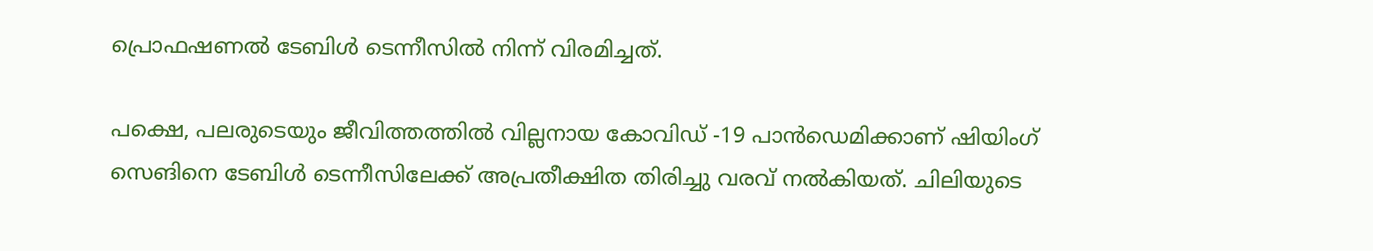പ്രൊഫഷണൽ ടേബിൾ ടെന്നീസിൽ നിന്ന് വിരമിച്ചത്.

പക്ഷെ, പലരുടെയും ജീവിത്തത്തിൽ വില്ലനായ കോവിഡ് -19 പാൻഡെമിക്കാണ് ഷിയിംഗ് സെങിനെ ടേബിൾ ടെന്നീസിലേക്ക് അപ്രതീക്ഷിത തിരിച്ചു വരവ് നൽകിയത്. ചിലിയുടെ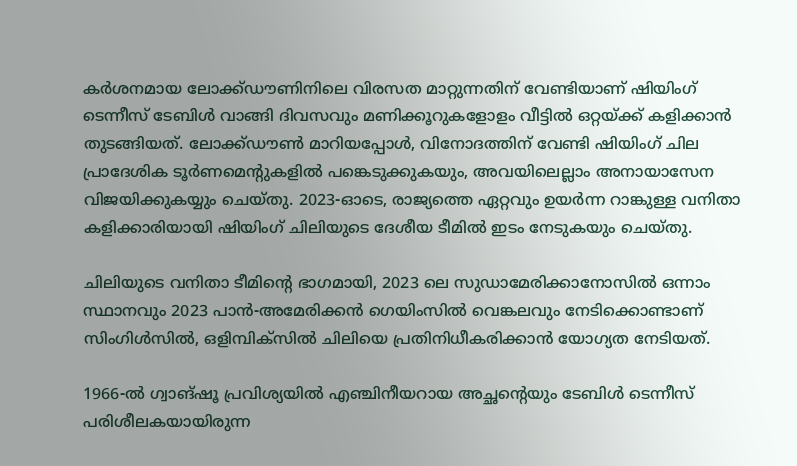കർശനമായ ലോക്ക്ഡൗണിനിലെ വിരസത മാറ്റുന്നതിന് വേണ്ടിയാണ് ഷിയിംഗ് ടെന്നീസ് ടേബിൾ വാങ്ങി ദിവസവും മണിക്കൂറുകളോളം വീട്ടിൽ ഒറ്റയ്ക്ക് കളിക്കാൻ തുടങ്ങിയത്. ലോക്ക്ഡൗൺ മാറിയപ്പോൾ, വിനോദത്തിന് വേണ്ടി ഷിയിംഗ് ചില പ്രാദേശിക ടൂർണമെൻ്റുകളിൽ പങ്കെടുക്കുകയും, അവയിലെല്ലാം അനായാസേന വിജയിക്കുകയ്യും ചെയ്തു. 2023-ഓടെ, രാജ്യത്തെ ഏറ്റവും ഉയർന്ന റാങ്കുള്ള വനിതാ കളിക്കാരിയായി ഷിയിംഗ് ചിലിയുടെ ദേശീയ ടീമിൽ ഇടം നേടുകയും ചെയ്തു.

ചിലിയുടെ വനിതാ ടീമിൻ്റെ ഭാഗമായി, 2023 ലെ സുഡാമേരിക്കാനോസിൽ ഒന്നാം സ്ഥാനവും 2023 പാൻ-അമേരിക്കൻ ഗെയിംസിൽ വെങ്കലവും നേടിക്കൊണ്ടാണ് സിംഗിൾസിൽ, ഒളിമ്പിക്സിൽ ചിലിയെ പ്രതിനിധീകരിക്കാൻ യോഗ്യത നേടിയത്.

1966-ൽ ഗ്വാങ്‌ഷൂ പ്രവിശ്യയിൽ എഞ്ചിനീയറായ അച്ഛൻ്റെയും ടേബിൾ ടെന്നീസ് പരിശീലകയായിരുന്ന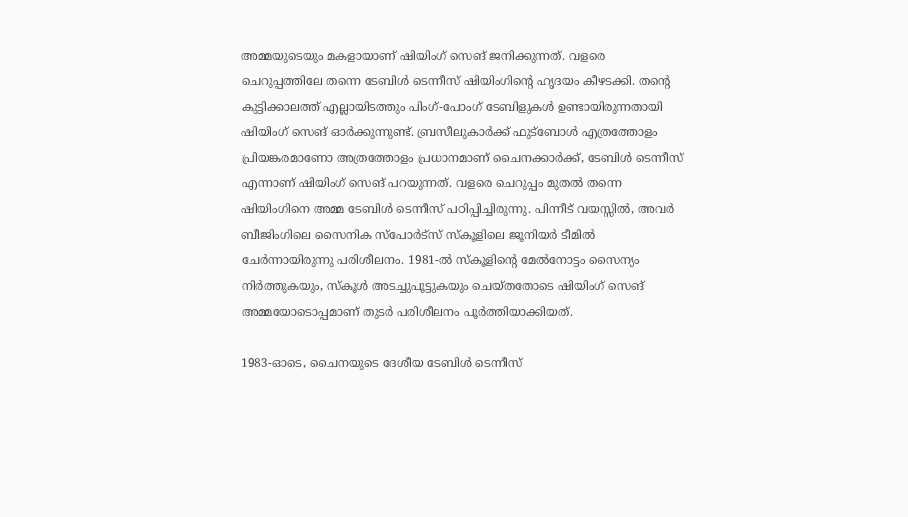അമ്മയുടെയും മകളായാണ് ഷിയിംഗ് സെങ് ജനിക്കുന്നത്. വളരെ ചെറുപ്പത്തിലേ തന്നെ ടേബിൾ ടെന്നീസ് ഷിയിംഗിന്റെ ഹൃദയം കീഴടക്കി. തന്റെ കുട്ടിക്കാലത്ത് എല്ലായിടത്തും പിംഗ്-പോംഗ് ടേബിളുകൾ ഉണ്ടായിരുന്നതായി ഷിയിംഗ് സെങ് ഓർക്കുന്നുണ്ട്. ബ്രസീലുകാർക്ക് ഫുട്ബോൾ എത്രത്തോളം പ്രിയങ്കരമാണോ അത്രത്തോളം പ്രധാനമാണ് ചൈനക്കാർക്ക്, ടേബിൾ ടെന്നീസ് എന്നാണ് ഷിയിംഗ് സെങ് പറയുന്നത്. വളരെ ചെറുപ്പം മുതൽ തന്നെ ഷിയിംഗിനെ അമ്മ ടേബിൾ ടെന്നീസ് പഠിപ്പിച്ചിരുന്നു. പിന്നീട് വയസ്സിൽ, അവർ ബീജിംഗിലെ സൈനിക സ്‌പോർട്‌സ് സ്‌കൂളിലെ ജൂനിയർ ടീമിൽ ചേർന്നായിരുന്നു പരിശീലനം. 1981-ൽ സ്കൂളിന്റെ മേൽനോട്ടം സൈന്യം നിർത്തുകയും, സ്‌കൂൾ അടച്ചുപൂട്ടുകയും ചെയ്തതോടെ ഷിയിംഗ് സെങ് അമ്മയോടൊപ്പമാണ് തുടർ പരിശീലനം പൂർത്തിയാക്കിയത്.

1983-ഓടെ, ചൈനയുടെ ദേശീയ ടേബിൾ ടെന്നീസ്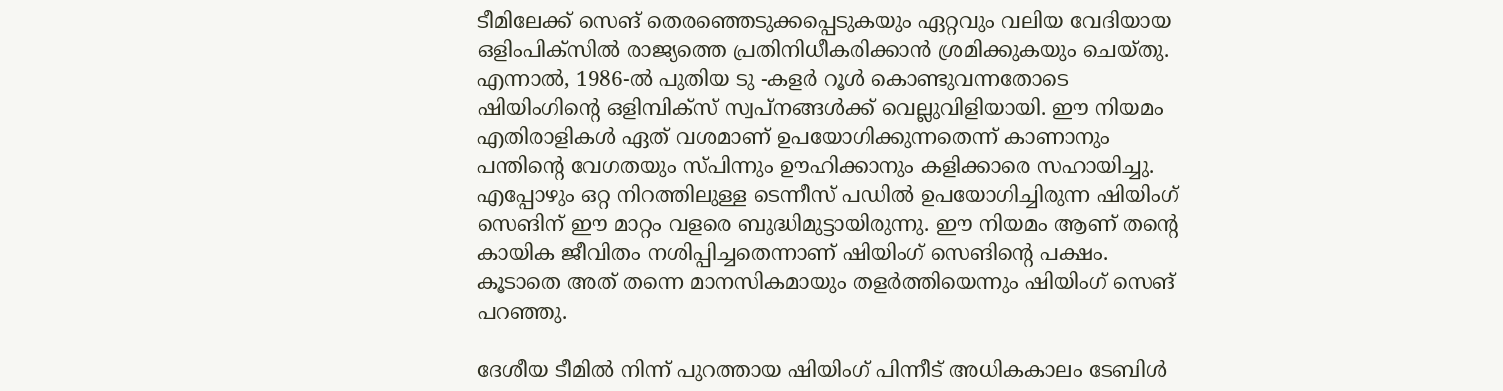ടീമിലേക്ക് സെങ് തെരഞ്ഞെടുക്കപ്പെടുകയും ഏറ്റവും വലിയ വേദിയായ ഒളിംപിക്സിൽ രാജ്യത്തെ പ്രതിനിധീകരിക്കാൻ ശ്രമിക്കുകയും ചെയ്തു. എന്നാൽ, 1986-ൽ പുതിയ ടു -കളർ റൂൾ കൊണ്ടുവന്നതോടെ ഷിയിംഗിന്റെ ഒളിമ്പിക്സ് സ്വപ്നങ്ങൾക്ക് വെല്ലുവിളിയായി. ഈ നിയമം എതിരാളികൾ ഏത് വശമാണ് ഉപയോഗിക്കുന്നതെന്ന് കാണാനും പന്തിൻ്റെ വേഗതയും സ്പിന്നും ഊഹിക്കാനും കളിക്കാരെ സഹായിച്ചു. എപ്പോഴും ഒറ്റ നിറത്തിലുള്ള ടെന്നീസ് പഡിൽ ഉപയോഗിച്ചിരുന്ന ഷിയിംഗ് സെങിന് ഈ മാറ്റം വളരെ ബുദ്ധിമുട്ടായിരുന്നു. ഈ നിയമം ആണ് തന്റെ കായിക ജീവിതം നശിപ്പിച്ചതെന്നാണ് ഷിയിംഗ് സെങിന്റെ പക്ഷം. കൂടാതെ അത് തന്നെ മാനസികമായും തളർത്തിയെന്നും ഷിയിംഗ് സെങ് പറഞ്ഞു.

ദേശീയ ടീമിൽ നിന്ന് പുറത്തായ ഷിയിംഗ് പിന്നീട് അധികകാലം ടേബിൾ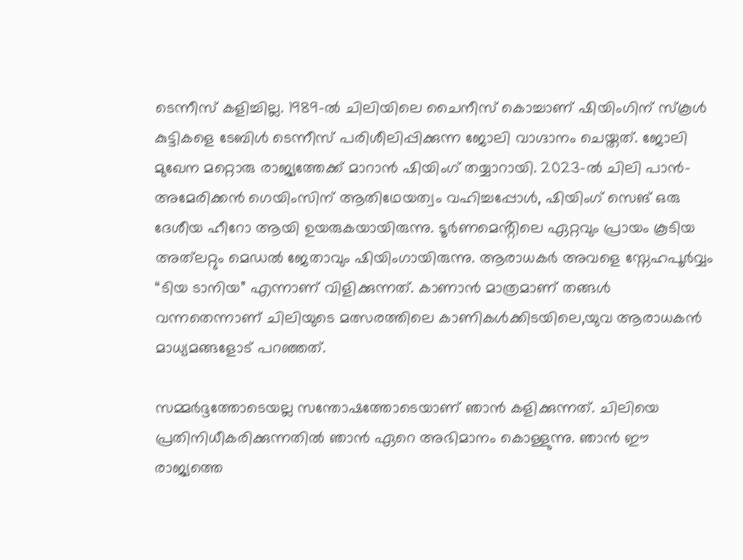ടെന്നീസ് കളിച്ചില്ല. 1989-ൽ ചിലിയിലെ ചൈനീസ് കൊച്ചാണ് ഷിയിംഗിന് സ്കൂൾ കുട്ടികളെ ടേബിൾ ടെന്നീസ് പരിശീലിപ്പിക്കുന്ന ജോലി വാഗ്ദാനം ചെയ്തത്. ജോലി മുഖേന മറ്റൊരു രാജ്യത്തേക്ക് മാറാൻ ഷിയിംഗ് തയ്യാറായി. 2023-ൽ ചിലി പാൻ-അമേരിക്കൻ ഗെയിംസിന് ആതിഥേയത്വം വഹിച്ചപ്പോൾ, ഷിയിംഗ് സെങ് ഒരു ദേശീയ ഹീറോ ആയി ഉയരുകയായിരുന്നു. ടൂർണമെൻ്റിലെ ഏറ്റവും പ്രായം കൂടിയ അത്‌ലറ്റും മെഡൽ ജേതാവും ഷിയിംഗായിരുന്നു. ആരാധകർ അവളെ സ്നേഹപൂർവ്വം “ടിയ ടാനിയ” എന്നാണ് വിളിക്കുന്നത്. കാണാൻ മാത്രമാണ് തങ്ങൾ വന്നതെന്നാണ് ചിലിയുടെ മത്സരത്തിലെ കാണികൾക്കിടയിലെ,യുവ ആരാധകൻ മാധ്യമങ്ങളോട് പറഞ്ഞത്.

സമ്മർദ്ദത്തോടെയല്ല സന്തോഷത്തോടെയാണ് ഞാൻ കളിക്കുന്നത്. ചിലിയെ പ്രതിനിധീകരിക്കുന്നതിൽ ഞാൻ ഏറെ അഭിമാനം കൊള്ളുന്നു. ഞാൻ ഈ രാജ്യത്തെ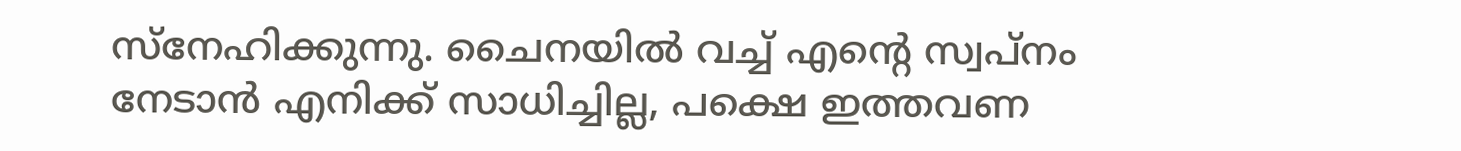സ്നേഹിക്കുന്നു. ചൈനയിൽ വച്ച് എൻ്റെ സ്വപ്നം നേടാൻ എനിക്ക് സാധിച്ചില്ല, പക്ഷെ ഇത്തവണ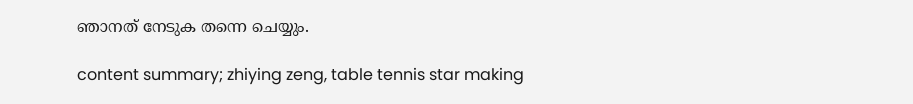ഞാനത് നേടുക തന്നെ ചെയ്യും.

content summary; zhiying zeng, table tennis star making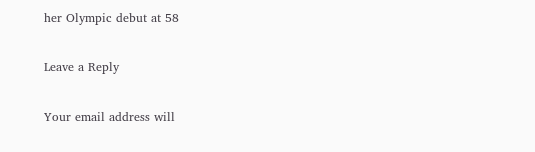her Olympic debut at 58

Leave a Reply

Your email address will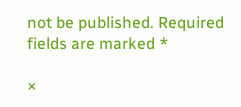not be published. Required fields are marked *

×